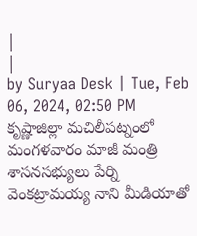|
|
by Suryaa Desk | Tue, Feb 06, 2024, 02:50 PM
కృష్ణాజిల్లా మచిలీపట్నంలో మంగళవారం మాజీ మంత్రి శాసనసభ్యులు పేర్ని వెంకట్రామయ్య నాని మీడియాతో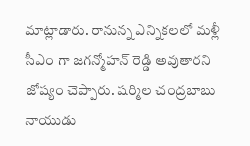మాట్లాడారు. రానున్న ఎన్నికలలో మళ్లీ సీఎం గా జగన్మోహన్ రెడ్డి అవుతారని జోష్యం చెప్పారు. షర్మిల చంద్రబాబు నాయుడు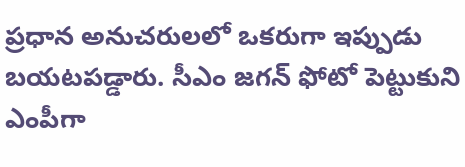ప్రధాన అనుచరులలో ఒకరుగా ఇప్పుడు బయటపడ్డారు. సీఎం జగన్ ఫోటో పెట్టుకుని ఎంపీగా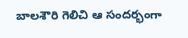బాలశౌరి గెలిచి ఆ సందర్భంగా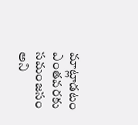మాట్లాడటం ఎంతవరకు సమంజసం అని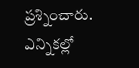ప్రశ్నించారు. ఎన్నికల్లో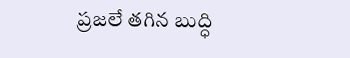ప్రజలే తగిన బుద్ధి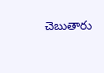చెబుతారు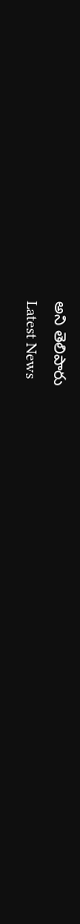అని తెలిపారు
Latest News